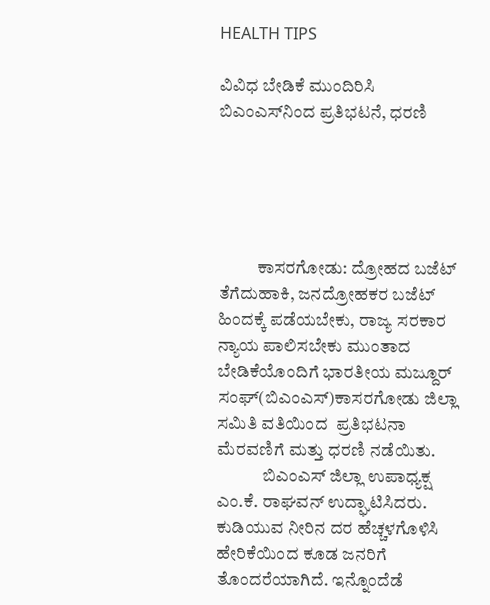HEALTH TIPS

ವಿವಿಧ ಬೇಡಿಕೆ ಮುಂದಿರಿಸಿ ಬಿಎಂಎಸ್‍ನಿಂದ ಪ್ರತಿಭಟನೆ, ಧರಣಿ





           ಕಾಸರಗೋಡು: ದ್ರೋಹದ ಬಜೆಟ್ ತೆಗೆದುಹಾಕಿ, ಜನದ್ರೋಹಕರ ಬಜೆಟ್ ಹಿಂದಕ್ಕೆ ಪಡೆಯಬೇಕು, ರಾಜ್ಯ ಸರಕಾರ ನ್ಯಾಯ ಪಾಲಿಸಬೇಕು ಮುಂತಾದ ಬೇಡಿಕೆಯೊಂದಿಗೆ ಭಾರತೀಯ ಮಜ್ದೂರ್ ಸಂಘ್(ಬಿಎಂಎಸ್)ಕಾಸರಗೋಡು ಜಿಲ್ಲಾ ಸಮಿತಿ ವತಿಯಿಂದ  ಪ್ರತಿಭಟನಾ ಮೆರವಣಿಗೆ ಮತ್ತು ಧರಣಿ ನಡೆಯಿತು.
             ಬಿಎಂಎಸ್ ಜಿಲ್ಲಾ ಉಪಾಧ್ಯಕ್ಷ ಎಂ.ಕೆ. ರಾಘವನ್ ಉದ್ಘಾಟಿಸಿದರು. ಕುಡಿಯುವ ನೀರಿನ ದರ ಹೆಚ್ಚಳಗೊಳಿಸಿ ಹೇರಿಕೆಯಿಂದ ಕೂಡ ಜನರಿಗೆ ತೊಂದರೆಯಾಗಿದೆ. ಇನ್ನೊಂದೆಡೆ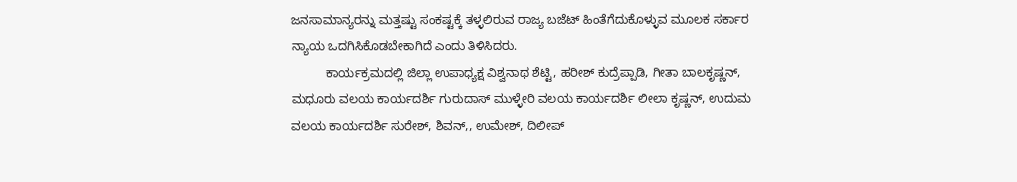ಜನಸಾಮಾನ್ಯರನ್ನು ಮತ್ತಷ್ಟು ಸಂಕಷ್ಟಕ್ಕೆ ತಳ್ಳಲಿರುವ ರಾಜ್ಯ ಬಜೆಟ್ ಹಿಂತೆಗೆದುಕೊಳ್ಳುವ ಮೂಲಕ ಸರ್ಕಾರ ನ್ಯಾಯ ಒದಗಿಸಿಕೊಡಬೇಕಾಗಿದೆ ಎಂದು ತಿಳಿಸಿದರು.
          ಕಾರ್ಯಕ್ರಮದಲ್ಲಿ ಜಿಲ್ಲಾ ಉಪಾಧ್ಯಕ್ಷ ವಿಶ್ವನಾಥ ಶೆಟ್ಟಿ, ಹರೀಶ್ ಕುದ್ರೆಪ್ಪಾಡಿ, ಗೀತಾ ಬಾಲಕೃಷ್ಣನ್, ಮಧೂರು ವಲಯ ಕಾರ್ಯದರ್ಶಿ ಗುರುದಾಸ್ ಮುಳ್ಳೇರಿ ವಲಯ ಕಾರ್ಯದರ್ಶಿ ಲೀಲಾ ಕೃಷ್ಣನ್, ಉದುಮ ವಲಯ ಕಾರ್ಯದರ್ಶಿ ಸುರೇಶ್, ಶಿವನ್,, ಉಮೇಶ್, ದಿಲೀಪ್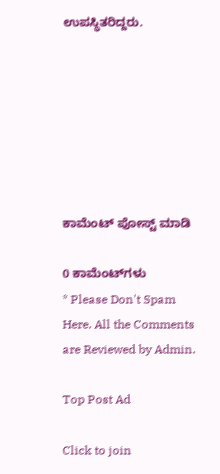ಉಪಸ್ಥಿತರಿದ್ದರು.







ಕಾಮೆಂಟ್‌‌ ಪೋಸ್ಟ್‌ ಮಾಡಿ

0 ಕಾಮೆಂಟ್‌ಗಳು
* Please Don't Spam Here. All the Comments are Reviewed by Admin.

Top Post Ad

Click to join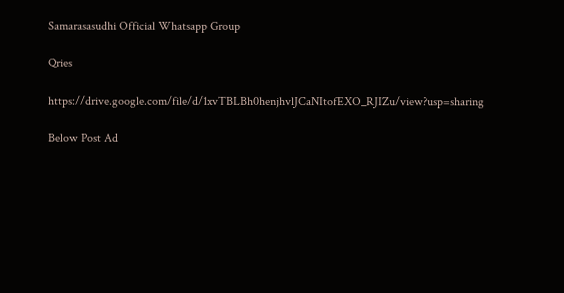Samarasasudhi Official Whatsapp Group

Qries

https://drive.google.com/file/d/1xvTBLBh0henjhvlJCaNItofEXO_RJIZu/view?usp=sharing

Below Post Ad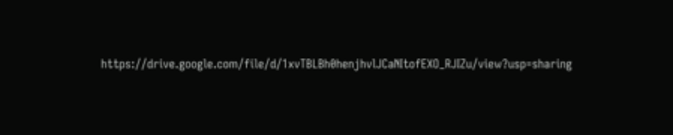https://drive.google.com/file/d/1xvTBLBh0henjhvlJCaNItofEXO_RJIZu/view?usp=sharing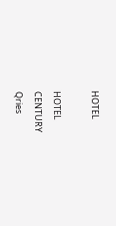HOTEL

HOTEL
CENTURY
Qries